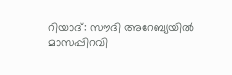റിയാദ്: സൗദി അറേബ്യയിൽ മാസപ്പിറവി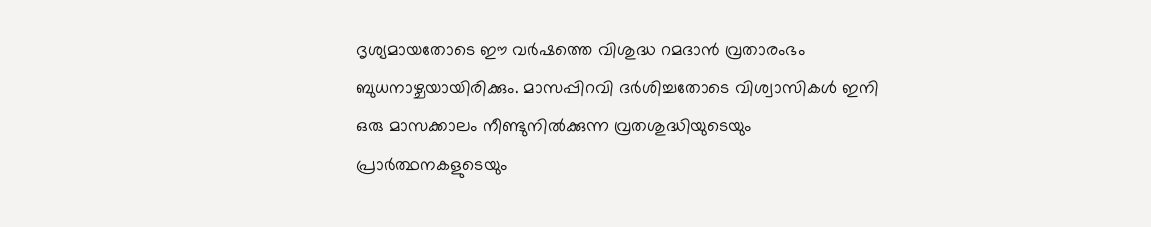ദൃശ്യമായതോടെ ഈ വർഷത്തെ വിശുദ്ധ റമദാൻ വ്രതാരംഭം ബുധനാഴ്ചയായിരിക്കും. മാസപ്പിറവി ദർശിച്ചതോടെ വിശ്വാസികൾ ഇനി ഒരു മാസക്കാലം നീണ്ടുനിൽക്കുന്ന വ്രതശുദ്ധിയുടെയും പ്രാർത്ഥനകളുടെയും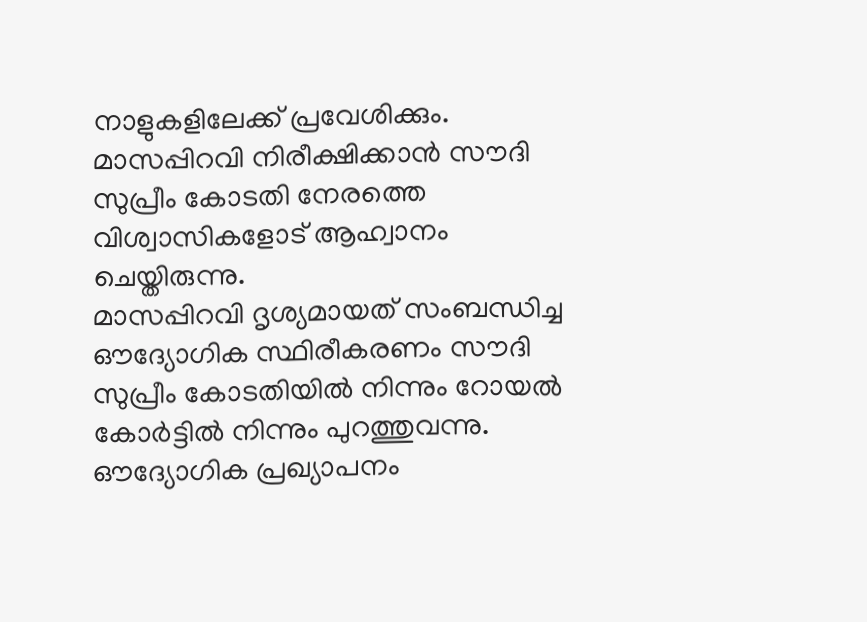നാളുകളിലേക്ക് പ്രവേശിക്കും. മാസപ്പിറവി നിരീക്ഷിക്കാൻ സൗദി സുപ്രീം കോടതി നേരത്തെ വിശ്വാസികളോട് ആഹ്വാനം ചെയ്തിരുന്നു.
മാസപ്പിറവി ദൃശ്യമായത് സംബന്ധിച്ച ഔദ്യോഗിക സ്ഥിരീകരണം സൗദി സുപ്രീം കോടതിയിൽ നിന്നും റോയൽ കോർട്ടിൽ നിന്നും പുറത്തുവന്നു. ഔദ്യോഗിക പ്രഖ്യാപനം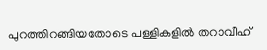പുറത്തിറങ്ങിയതോടെ പള്ളികളിൽ തറാവീഹ്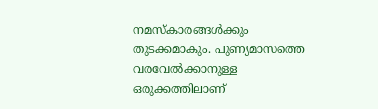നമസ്കാരങ്ങൾക്കും തുടക്കമാകും. പുണ്യമാസത്തെ വരവേൽക്കാനുള്ള ഒരുക്കത്തിലാണ്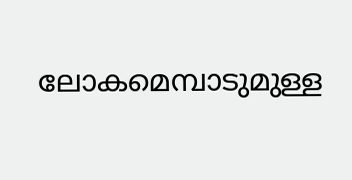ലോകമെമ്പാടുമുള്ള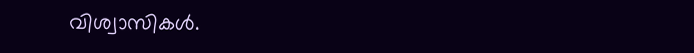വിശ്വാസികൾ.